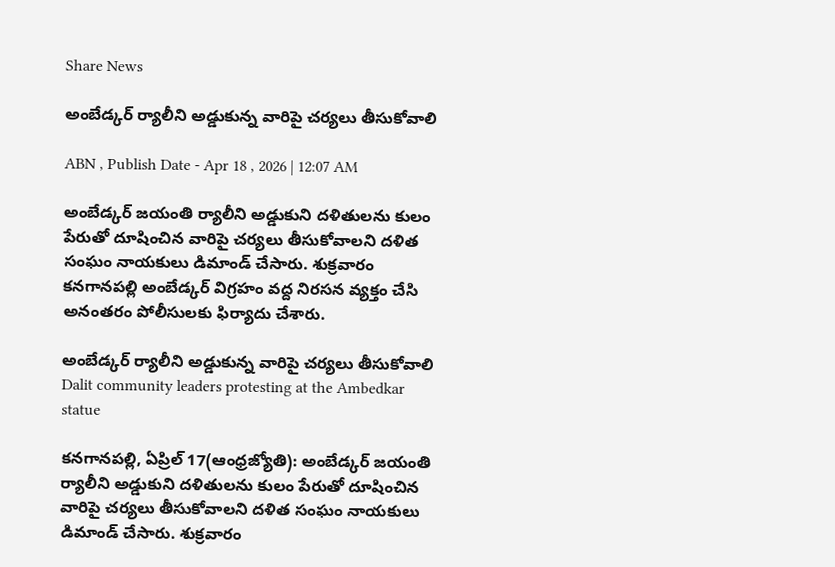Share News

అంబేడ్కర్‌ ర్యాలీని అడ్డుకున్న వారిపై చర్యలు తీసుకోవాలి

ABN , Publish Date - Apr 18 , 2026 | 12:07 AM

అంబేడ్కర్‌ జయంతి ర్యాలీని అడ్డుకుని దళితులను కులం పేరుతో దూషించిన వారిపై చర్యలు తీసుకోవాలని దళిత సంఘం నాయకులు డిమాండ్‌ చేసారు. శుక్రవారం కనగానపల్లి అంబేడ్కర్‌ విగ్రహం వద్ద నిరసన వ్యక్తం చేసి అనంతరం పోలీసులకు ఫిర్యాదు చేశారు.

అంబేడ్కర్‌ ర్యాలీని అడ్డుకున్న వారిపై చర్యలు తీసుకోవాలి
Dalit community leaders protesting at the Ambedkar statue

కనగానపల్లి, ఏప్రిల్‌ 17(ఆంధ్రజ్యోతి): అంబేడ్కర్‌ జయంతి ర్యాలీని అడ్డుకుని దళితులను కులం పేరుతో దూషించిన వారిపై చర్యలు తీసుకోవాలని దళిత సంఘం నాయకులు డిమాండ్‌ చేసారు. శుక్రవారం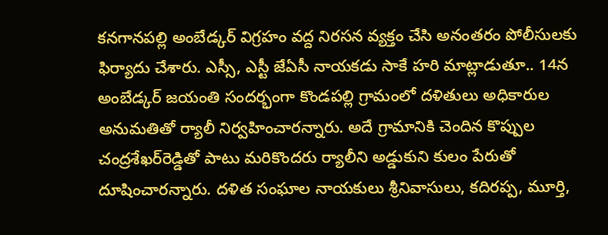కనగానపల్లి అంబేడ్కర్‌ విగ్రహం వద్ద నిరసన వ్యక్తం చేసి అనంతరం పోలీసులకు ఫిర్యాదు చేశారు. ఎస్సీ, ఎస్టీ జేఏసీ నాయకడు సాకే హరి మాట్లాడుతూ.. 14న అంబేడ్కర్‌ జయంతి సందర్భంగా కొండపల్లి గ్రామంలో దళితులు అధికారుల అనుమతితో ర్యాలీ నిర్వహించారన్నారు. అదే గ్రామానికి చెందిన కొప్పుల చంద్రశేఖర్‌రెడ్డితో పాటు మరికొందరు ర్యాలీని అడ్డుకుని కులం పేరుతో దూషించారన్నారు. దళిత సంఘాల నాయకులు శ్రీనివాసులు, కదిరప్ప, మూర్తి,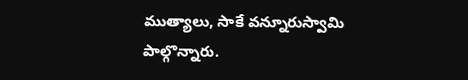ముత్యాలు, సాకే వన్నూరుస్వామి పాల్గొన్నారు.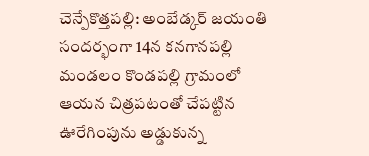చెన్పేకొత్తపల్లి: అంబేడ్కర్‌ జయంతి సందర్భంగా 14న కనగానపల్లి మండలం కొండపల్లి గ్రామంలో ఆయన చిత్రపటంతో చేపట్టిన ఊరేగింపును అడ్డుకున్న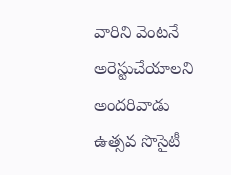వారిని వెంటనే అరెస్టుచేయాలని అందరివాడు ఉత్సవ సొసైటీ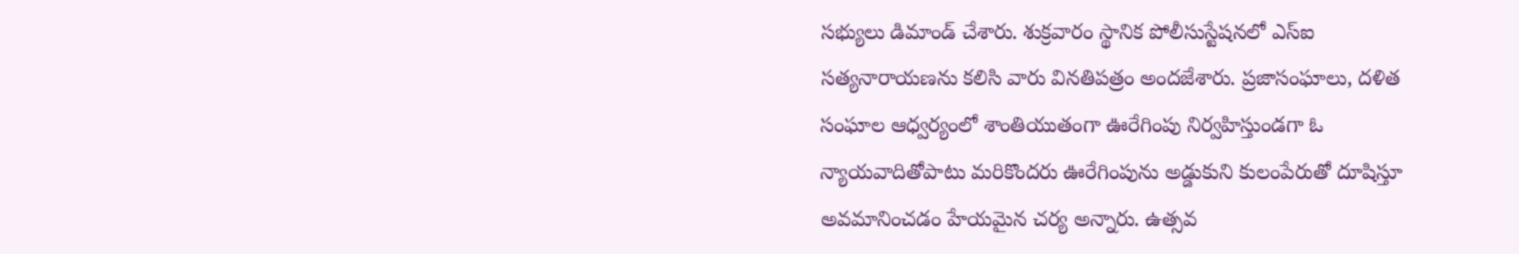సభ్యులు డిమాండ్‌ చేశారు. శుక్రవారం స్థానిక పోలీసుస్టేషనలో ఎస్‌ఐ సత్యనారాయణను కలిసి వారు వినతిపత్రం అందజేశారు. ప్రజాసంఘాలు, దళిత సంఘాల ఆధ్వర్యంలో శాంతియుతంగా ఊరేగింపు నిర్వహిస్తుండగా ఓ న్యాయవాదితోపాటు మరికొందరు ఊరేగింపును అడ్డుకుని కులంపేరుతో దూషిస్తూ అవమానించడం హేయమైన చర్య అన్నారు. ఉత్సవ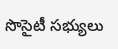సొసైటీ సభ్యులు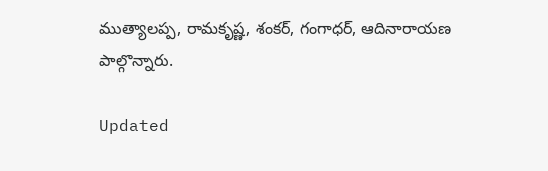ముత్యాలప్ప, రామకృష్ణ, శంకర్‌, గంగాధర్‌, ఆదినారాయణ పాల్గొన్నారు.

Updated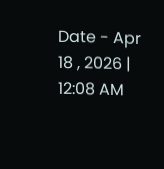Date - Apr 18 , 2026 | 12:08 AM